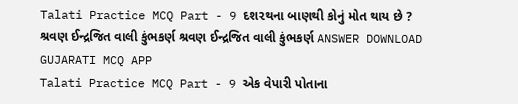Talati Practice MCQ Part - 9 દશ૨થના બાણથી કોનું મોત થાય છે ? શ્રવણ ઈન્દ્રજિત વાલી કુંભકર્ણ શ્રવણ ઈન્દ્રજિત વાલી કુંભકર્ણ ANSWER DOWNLOAD GUJARATI MCQ APP
Talati Practice MCQ Part - 9 એક વેપારી પોતાના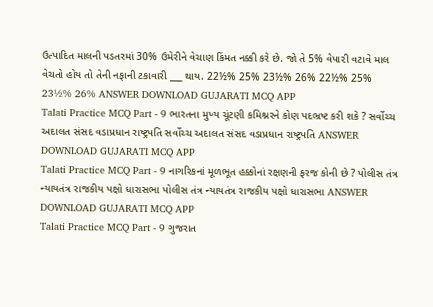ઉત્પાદિત માલની પડતરમાં 30% ઉમેરીને વેચાણ કિંમત નક્કી કરે છે. જો તે 5% વેપા૨ી વટાવે માલ વેચતો હોય તો તેની નફાની ટકાવારી ___ થાય. 22½% 25% 23½% 26% 22½% 25% 23½% 26% ANSWER DOWNLOAD GUJARATI MCQ APP
Talati Practice MCQ Part - 9 ભારતના મુખ્ય ચૂંટણી કમિશ્નરને કોણ પદભ્રષ્ટ કરી શકે ? સર્વોચ્ચ અદાલત સંસદ વડાપ્રધાન રાષ્ટ્રપતિ સર્વોચ્ચ અદાલત સંસદ વડાપ્રધાન રાષ્ટ્રપતિ ANSWER DOWNLOAD GUJARATI MCQ APP
Talati Practice MCQ Part - 9 નાગરિકનાં મૂળભૂત હક્કોનાં રક્ષણની ફરજ કોની છે ? પોલીસ તંત્ર ન્યાયતંત્ર રાજકીય પક્ષો ધારાસભા પોલીસ તંત્ર ન્યાયતંત્ર રાજકીય પક્ષો ધારાસભા ANSWER DOWNLOAD GUJARATI MCQ APP
Talati Practice MCQ Part - 9 ગુજરાત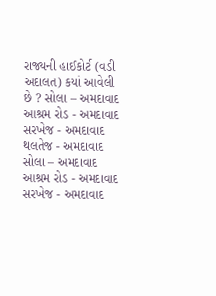રાજ્યની હાઈકોર્ટ (વડી અદાલત) કયાં આવેલી છે ? સોલા – અમદાવાદ આશ્રમ રોડ - અમદાવાદ સરખેજ - અમદાવાદ થલતેજ - અમદાવાદ સોલા – અમદાવાદ આશ્રમ રોડ - અમદાવાદ સરખેજ - અમદાવાદ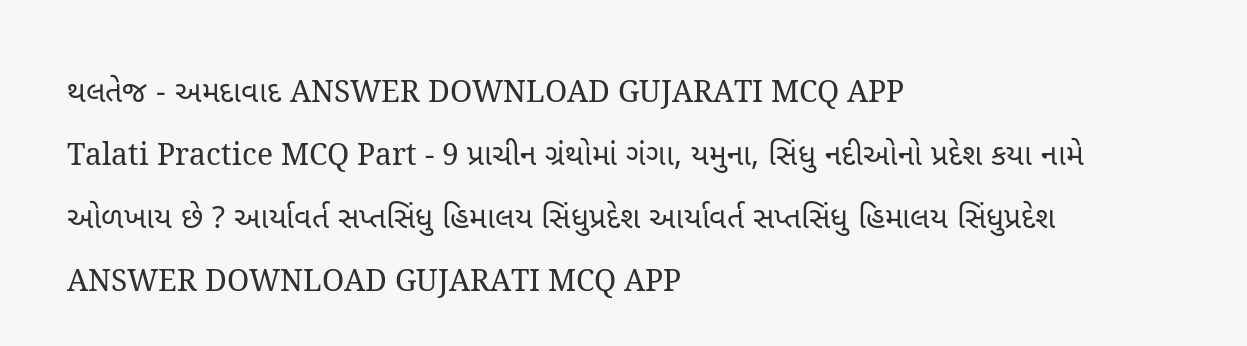થલતેજ - અમદાવાદ ANSWER DOWNLOAD GUJARATI MCQ APP
Talati Practice MCQ Part - 9 પ્રાચીન ગ્રંથોમાં ગંગા, યમુના, સિંધુ નદીઓનો પ્રદેશ કયા નામે ઓળખાય છે ? આર્યાવર્ત સપ્તસિંધુ હિમાલય સિંધુપ્રદેશ આર્યાવર્ત સપ્તસિંધુ હિમાલય સિંધુપ્રદેશ ANSWER DOWNLOAD GUJARATI MCQ APP